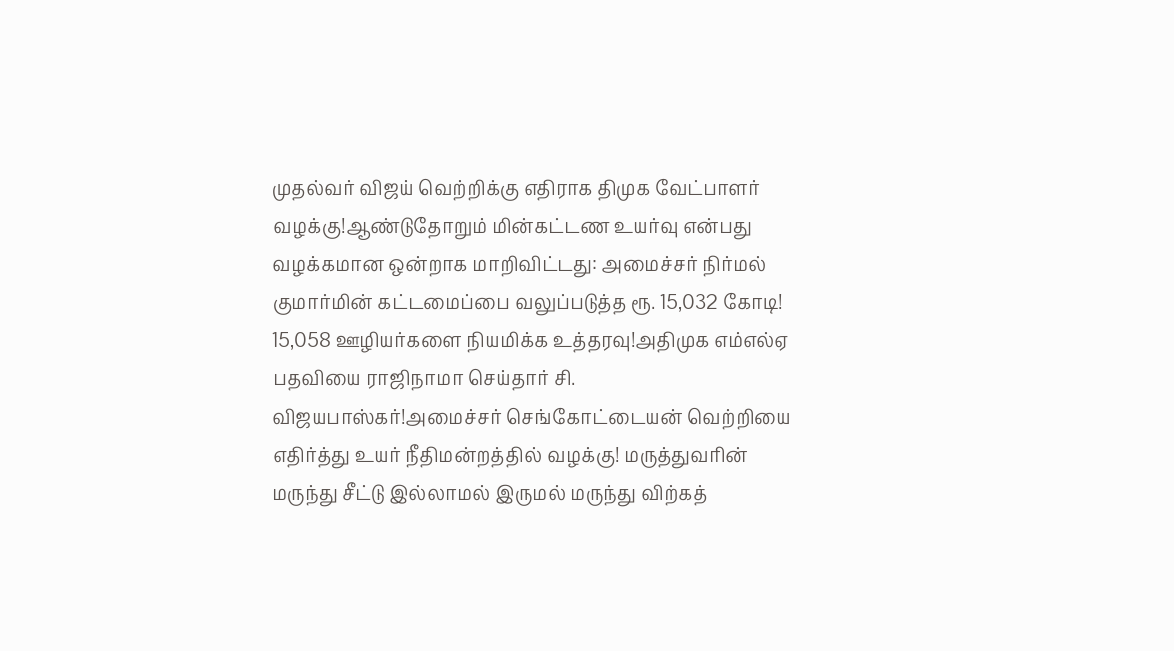முதல்வர் விஜய் வெற்றிக்கு எதிராக திமுக வேட்பாளர் வழக்கு!ஆண்டுதோறும் மின்கட்டண உயர்வு என்பது வழக்கமான ஒன்றாக மாறிவிட்டது: அமைச்சர் நிர்மல் குமார்மின் கட்டமைப்பை வலுப்படுத்த ரூ. 15,032 கோடி! 15,058 ஊழியர்களை நியமிக்க உத்தரவு!அதிமுக எம்எல்ஏ பதவியை ராஜிநாமா செய்தார் சி. விஜயபாஸ்கர்!அமைச்சர் செங்கோட்டையன் வெற்றியை எதிர்த்து உயர் நீதிமன்றத்தில் வழக்கு! மருத்துவரின் மருந்து சீட்டு இல்லாமல் இருமல் மருந்து விற்கத்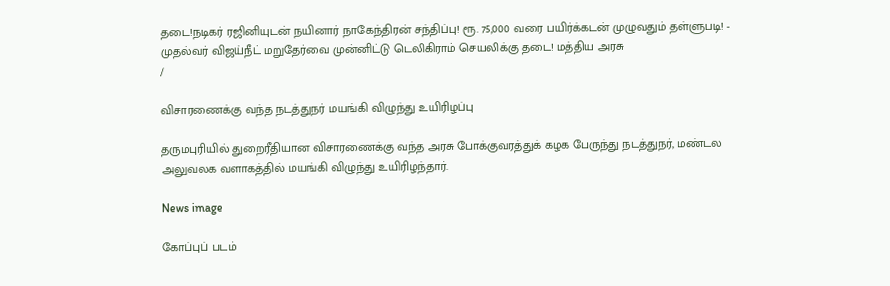தடை!நடிகர் ரஜினியுடன் நயினார் நாகேந்திரன் சந்திப்பு! ரூ. 75,000 வரை பயிர்க்கடன் முழுவதும் தள்ளுபடி! - முதல்வர் விஜய்நீட் மறுதேர்வை முன்னிட்டு டெலிகிராம் செயலிக்கு தடை! மத்திய அரசு
/

விசாரணைக்கு வந்த நடத்துநர் மயங்கி விழுந்து உயிரிழப்பு

தருமபுரியில் துறைரீதியான விசாரணைக்கு வந்த அரசு போக்குவரத்துக் கழக பேருந்து நடத்துநர், மண்டல அலுவலக வளாகத்தில் மயங்கி விழுந்து உயிரிழந்தார்.

News image

கோப்புப் படம்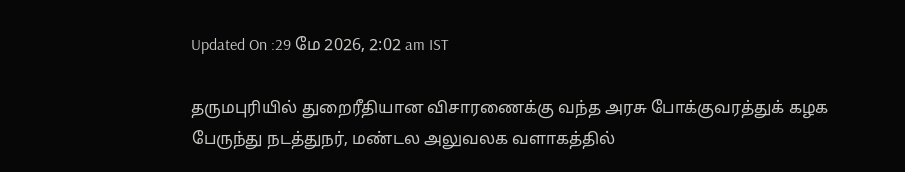Updated On :29 மே 2026, 2:02 am IST

தருமபுரியில் துறைரீதியான விசாரணைக்கு வந்த அரசு போக்குவரத்துக் கழக பேருந்து நடத்துநர், மண்டல அலுவலக வளாகத்தில்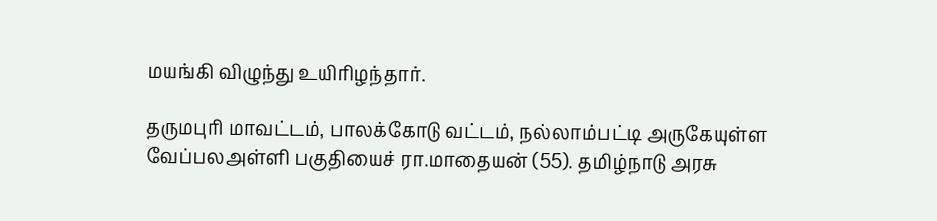மயங்கி விழுந்து உயிரிழந்தார்.

தருமபுரி மாவட்டம், பாலக்கோடு வட்டம், நல்லாம்பட்டி அருகேயுள்ள வேப்பலஅள்ளி பகுதியைச் ரா.மாதையன் (55). தமிழ்நாடு அரசு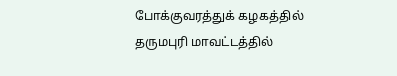போக்குவரத்துக் கழகத்தில் தருமபுரி மாவட்டத்தில்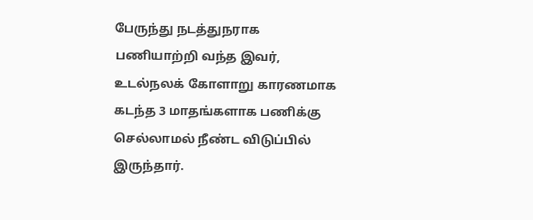பேருந்து நடத்துநராக பணியாற்றி வந்த இவர், உடல்நலக் கோளாறு காரணமாக கடந்த 3 மாதங்களாக பணிக்கு செல்லாமல் நீண்ட விடுப்பில் இருந்தார்.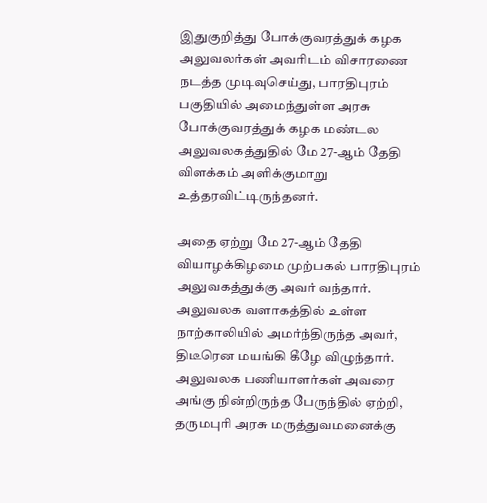இதுகுறித்து போக்குவரத்துக் கழக அலுவலர்கள் அவரிடம் விசாரணை நடத்த முடிவுசெய்து, பாரதிபுரம் பகுதியில் அமைந்துள்ள அரசு போக்குவரத்துக் கழக மண்டல அலுவலகத்துதில் மே 27-ஆம் தேதி விளக்கம் அளிக்குமாறு உத்தரவிட்டிருந்தனர்.

அதை ஏற்று மே 27-ஆம் தேதி வியாழக்கிழமை முற்பகல் பாரதிபுரம் அலுவகத்துக்கு அவர் வந்தார். அலுவலக வளாகத்தில் உள்ள நாற்காலியில் அமர்ந்திருந்த அவர், திடீரென மயங்கி கீழே விழுந்தார். அலுவலக பணியாளர்கள் அவரை அங்கு நின்றிருந்த பேருந்தில் ஏற்றி, தருமபுரி அரசு மருத்துவமனைக்கு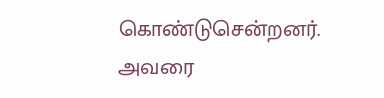கொண்டுசென்றனர். அவரை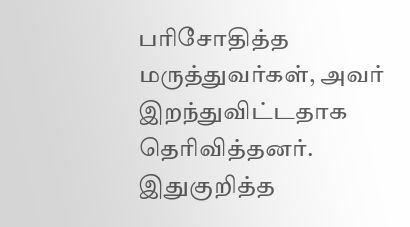பரிசோதித்த மருத்துவர்கள், அவர் இறந்துவிட்டதாக தெரிவித்தனர். இதுகுறித்த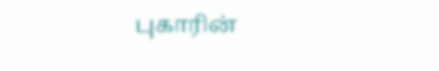புகாரின்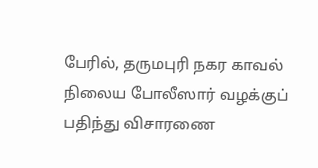பேரில், தருமபுரி நகர காவல் நிலைய போலீஸார் வழக்குப் பதிந்து விசாரணை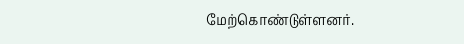மேற்கொண்டுள்ளனர்.